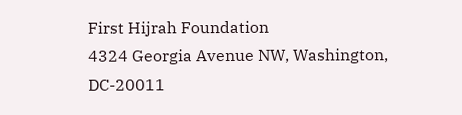First Hijrah Foundation
4324 Georgia Avenue NW, Washington, DC-20011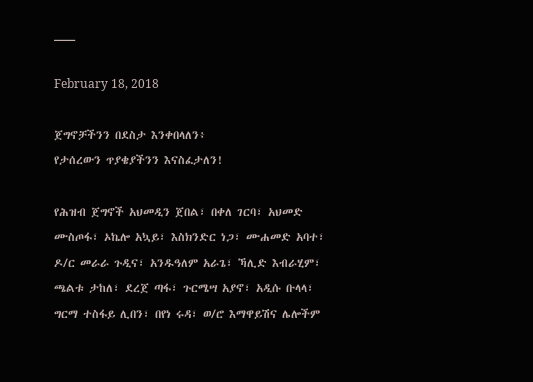___

February 18, 2018

ጀግኖቻችንን በደስታ እንቀበላለን፥
የታሰረውን ጥያቄያችንን እናስፈታለን!

የሕዝብ ጀግኖች አህመዲን ጀበል፣ በቀለ ገርባ፣ አህመድ ሙስጦፋ፣ ኦኬሎ አኳይ፣ እስክንድር ነጋ፣ ሙሐመድ አባተ፣ ዶ/ር መራራ ጉዲና፣ አንዱዓለም አራጌ፣ ኻሊድ እብራሂም፣ ጫልቱ ታከለ፣ ደረጀ ጣፋ፣ ጉርሜሣ አያኖ፣ አዲሱ ቡላላ፣ ግርማ ተስፋይ ሊበን፣ በየነ ሩዳ፣ ወ/ሮ እማዋይሽና ሌሎችም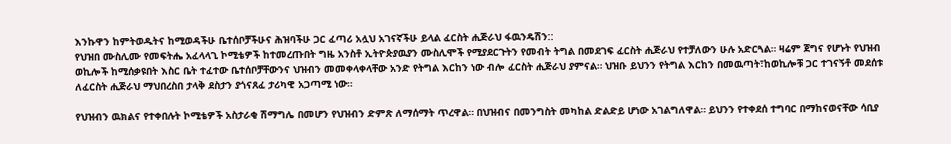እንኩዋን ከምትወዱትና ከሚወዳችሁ ቤተሰቦቻችሁና ሕዝባችሁ ጋር ፈጣሪ አሏህ አገናኛችሁ ይላል ፈርስት ሒጅራህ ፋዉንዴሽን::
የህዝበ ሙስሊሙ የመፍትሔ አፈላላጊ ኮሚቴዎች ከተመረጡበት ግዜ አንስቶ ኢትዮጵያዉያን ሙስሊሞች የሚያደርጉትን የመብት ትግል በመደገፍ ፈርስት ሒጅራህ የተቻለውን ሁሉ አድርጓል። ዛሬም ጀግና የሆኑት የህዝብ ወኪሎች ከሚሰቃዩበት እስር ቤት ተፈተው ቤተሰቦቻቸውንና ህዝብን መመቀላቀላቸው አንድ የትግል እርከን ነው ብሎ ፈርስት ሒጅራህ ያምናል። ህዝቡ ይህንን የትግል እርከን በመዉጣት፣ከወኪሎቹ ጋር ተገናኝቶ መደሰቱ ለፈርስት ሒጅራህ ማህበረስበ ታላቅ ደስታን ያጎናጸፈ ታሪካዊ አጋጣሚ ነው።

የህዝብን ዉክልና የተቀበሉት ኮሚቴዎች አስታራቂ ሽማግሌ በመሆን የህዝብን ድምጽ ለማሰማት ጥረዋል። በህዝብና በመንግስት መካከል ድልድይ ሆነው አገልግለዋል። ይህንን የተቀደሰ ተግባር በማከናወናቸው ሳቢያ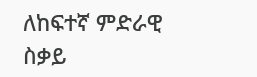ለከፍተኛ ምድራዊ ስቃይ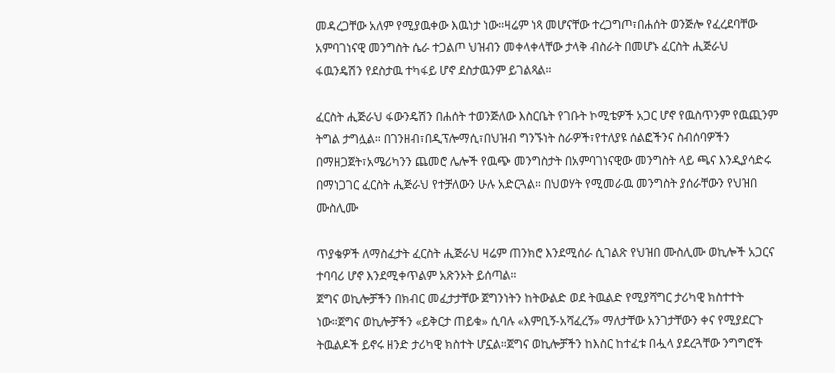መዳረጋቸው አለም የሚያዉቀው እዉነታ ነው።ዛሬም ነጻ መሆናቸው ተረጋግጦ፣በሐሰት ወንጅሎ የፈረደባቸው አምባገነናዊ መንግስት ሴራ ተጋልጦ ህዝብን መቀላቀላቸው ታላቅ ብስራት በመሆኑ ፈርስት ሒጅራህ ፋዉንዴሽን የደስታዉ ተካፋይ ሆኖ ደስታዉንም ይገልጻል።

ፈርስት ሒጅራህ ፋውንዴሽን በሐሰት ተወንጅለው እስርቤት የገቡት ኮሚቴዎች አጋር ሆኖ የዉስጥንም የዉጪንም ትግል ታግሏል። በገንዘብ፣በዲፕሎማሲ፣በህዝብ ግንኙነት ስራዎች፣የተለያዩ ሰልፎችንና ስብሰባዎችን በማዘጋጀት፣አሜሪካንን ጨመሮ ሌሎች የዉጭ መንግስታት በአምባገነናዊው መንግስት ላይ ጫና እንዲያሳድሩ በማነጋገር ፈርስት ሒጅራህ የተቻለውን ሁሉ አድርጓል። በህወሃት የሚመራዉ መንግስት ያሰራቸውን የህዝበ ሙስሊሙ

ጥያቄዎች ለማስፈታት ፈርስት ሒጅራህ ዛሬም ጠንክሮ እንደሚሰራ ሲገልጽ የህዝበ ሙስሊሙ ወኪሎች አጋርና ተባባሪ ሆኖ እንደሚቀጥልም አጽንኦት ይሰጣል።
ጀግና ወኪሎቻችን በክብር መፈታታቸው ጀግንነትን ከትውልድ ወደ ትዉልድ የሚያሻግር ታሪካዊ ክስተተት ነው።ጀግና ወኪሎቻችን «ይቅርታ ጠይቁ» ሲባሉ «እምቢኝ-አሻፈረኝ» ማለታቸው አንገታቸውን ቀና የሚያደርጉ ትዉልዶች ይኖሩ ዘንድ ታሪካዊ ክስተት ሆኗል።ጀግና ወኪሎቻችን ከእስር ከተፈቱ በሗላ ያደረጓቸው ንግግሮች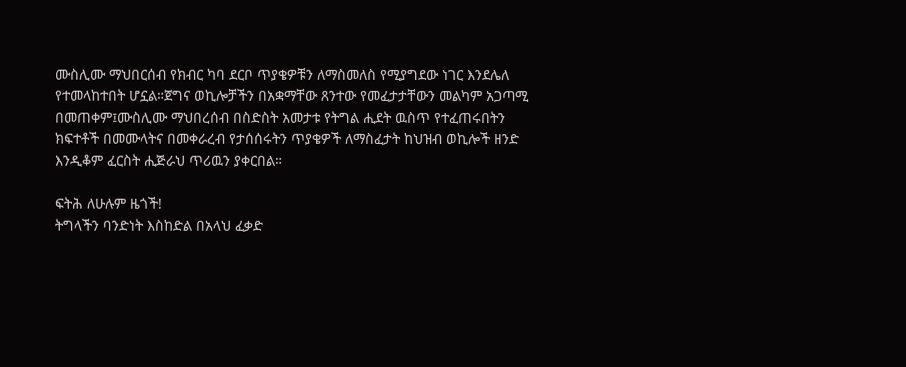ሙስሊሙ ማህበርሰብ የክብር ካባ ደርቦ ጥያቄዎቹን ለማስመለስ የሚያግደው ነገር እንደሌለ የተመላከተበት ሆኗል።ጀግና ወኪሎቻችን በአቋማቸው ጸንተው የመፈታታቸውን መልካም አጋጣሚ በመጠቀም፤ሙስሊሙ ማህበረሰብ በስድስት አመታቱ የትግል ሒደት ዉስጥ የተፈጠሩበትን ክፍተቶች በመሙላትና በመቀራረብ የታሰሰሩትን ጥያቄዎች ለማስፈታት ከህዝብ ወኪሎች ዘንድ እንዲቆም ፈርስት ሒጅራህ ጥሪዉን ያቀርበል።

ፍትሕ ለሁሉም ዜጎች!
ትግላችን ባንድነት እስከድል በአላህ ፈቃድ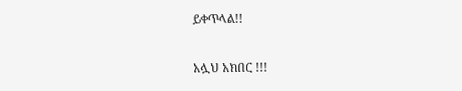ይቀጥላል!!

አሏህ አክበር !!!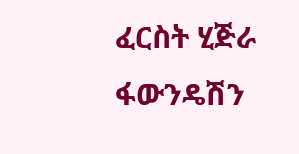ፈርስት ሂጅራ ፋውንዴሽን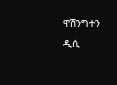ዋሽንግተን ዲሲ